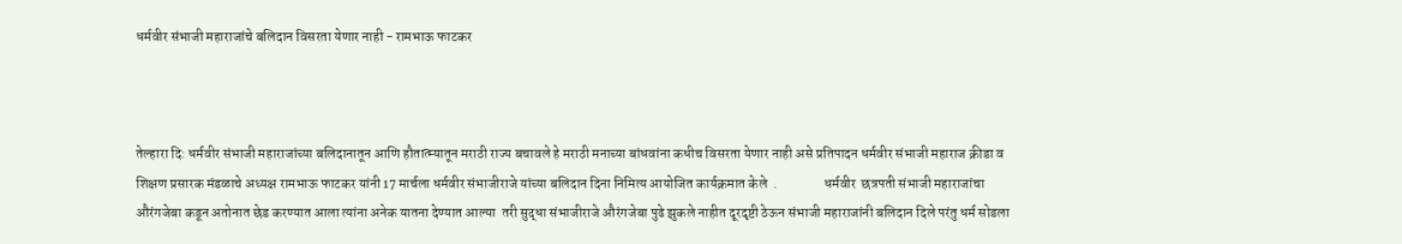धर्मवीर संभाजी महाराजांचे बलिदान विसरता येणार नाही - रामभाऊ फाटकर



तेल्हारा दि: धर्मवीर संभाजी महाराजांच्या बलिदानातून आणि हौतात्म्यातून मराठी राज्य बचावले हे मराठी मनाच्या बांधवांना कधीच विसरता येणार नाही असे प्रतिपादन धर्मवीर संभाजी महाराज क्रीडा व शिक्षण प्रसारक मंडळाचे अध्यक्ष रामभाऊ फाटकर यांनी 17 मार्चला धर्मवीर संभाजीराजे यांच्या बलिदान दिना निमित्य आयोजित कार्यक्रमात केले  .                 धर्मवीर  छत्रपती संभाजी महाराजांचा  औरंगजेबा कडून अतोनात छेड करण्यात आला त्यांना अनेक यातना देण्यात आल्या  तरी सुद्धा संभाजीराजे औरंगजेबा पुढे झुकले नाहीत दूरदृष्टी ठेऊन संभाजी महाराजांनी बलिदान दिले परंतु धर्म सोडला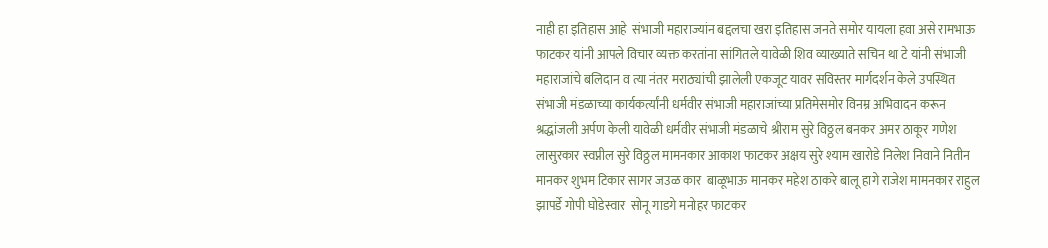नाही हा इतिहास आहे  संभाजी महाराज्यांन बद्दलचा खरा इतिहास जनते समोर यायला हवा असे रामभाऊ फाटकर यांनी आपले विचार व्यक्त करतांना सांगितले यावेळी शिव व्याख्याते सचिन था टे यांनी संभाजी महाराजांचे बलिदान व त्या नंतर मराठ्यांची झालेली एकजूट यावर सविस्तर मार्गदर्शन केले उपस्थित संभाजी मंडळाच्या कार्यकर्त्यांनी धर्मवीर संभाजी महाराजांच्या प्रतिमेसमोर विनम्र अभिवादन करून श्रद्धांजली अर्पण केली यावेळी धर्मवीर संभाजी मंडळाचे श्रीराम सुरे विठ्ठल बनकर अमर ठाकूर गणेश लासुरकार स्वप्नील सुरे विठ्ठल मामनकार आकाश फाटकर अक्षय सुरे श्याम खारोडे निलेश निवाने नितीन मानकर शुभम टिकार सागर जउळ कार  बाळूभाऊ मानकर महेश ठाकरे बालू हागे राजेश मामनकार राहुल झापर्डे गोपी घोडेस्वार  सोनू गाडगे मनोहर फाटकर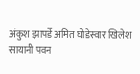अंकुश झापर्डे अमित घोडेस्वार खिलेश सायानी पवन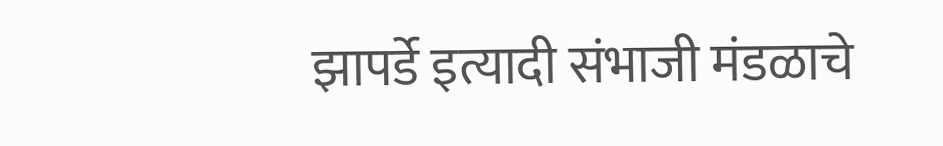झापर्डे इत्यादी संभाजी मंडळाचे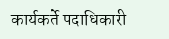कार्यकर्ते पदाधिकारी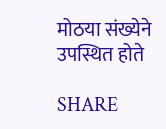मोठया संख्येने उपस्थित होते

SHARE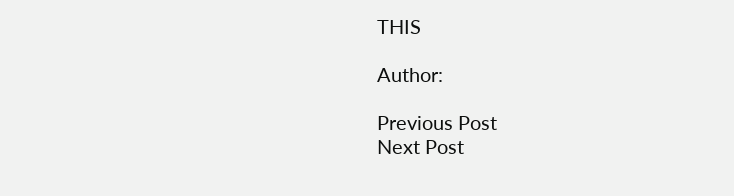THIS

Author:

Previous Post
Next Post